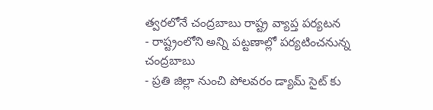త్వరలోనే చంద్రబాబు రాష్ట్ర వ్యాప్త పర్యటన
- రాష్ట్రంలోని అన్ని పట్టణాల్లో పర్యటించనున్న చంద్రబాబు
- ప్రతి జిల్లా నుంచి పోలవరం డ్యామ్ సైట్ కు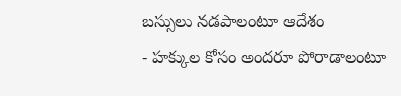బస్సులు నడపాలంటూ ఆదేశం
- హక్కుల కోసం అందరూ పోరాడాలంటూ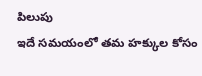పిలుపు
ఇదే సమయంలో తమ హక్కుల కోసం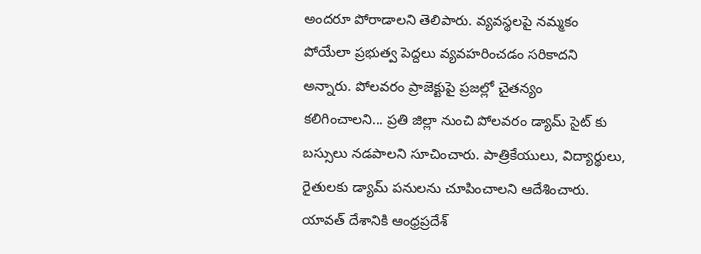అందరూ పోరాడాలని తెలిపారు. వ్యవస్థలపై నమ్మకం పోయేలా ప్రభుత్వ పెద్దలు వ్యవహరించడం సరికాదని అన్నారు. పోలవరం ప్రాజెక్టుపై ప్రజల్లో చైతన్యం కలిగించాలని... ప్రతి జిల్లా నుంచి పోలవరం డ్యామ్ సైట్ కు బస్సులు నడపాలని సూచించారు. పాత్రికేయులు, విద్యార్థులు, రైతులకు డ్యామ్ పనులను చూపించాలని ఆదేశించారు. యావత్ దేశానికి ఆంధ్రప్రదేశ్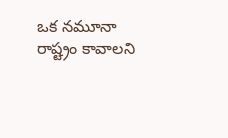ఒక నమూనా రాష్ట్రం కావాలని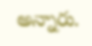అన్నారు.